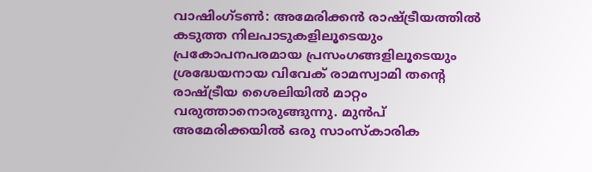വാഷിംഗ്ടൺ: അമേരിക്കൻ രാഷ്ട്രീയത്തിൽ കടുത്ത നിലപാടുകളിലൂടെയും പ്രകോപനപരമായ പ്രസംഗങ്ങളിലൂടെയും ശ്രദ്ധേയനായ വിവേക് രാമസ്വാമി തന്റെ രാഷ്ട്രീയ ശൈലിയിൽ മാറ്റം വരുത്താനൊരുങ്ങുന്നു. മുൻപ് അമേരിക്കയിൽ ഒരു സാംസ്കാരിക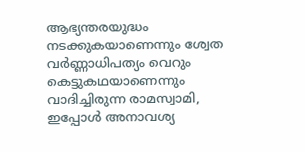ആഭ്യന്തരയുദ്ധം നടക്കുകയാണെന്നും ശ്വേത വർണ്ണാധിപത്യം വെറും കെട്ടുകഥയാണെന്നും വാദിച്ചിരുന്ന രാമസ്വാമി, ഇപ്പോൾ അനാവശ്യ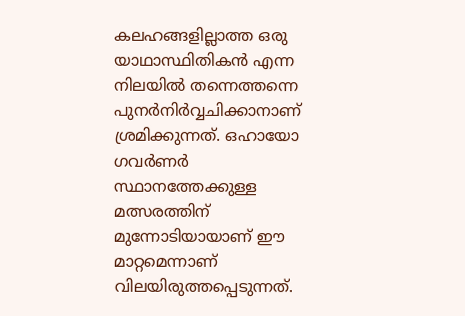കലഹങ്ങളില്ലാത്ത ഒരു യാഥാസ്ഥിതികൻ എന്ന നിലയിൽ തന്നെത്തന്നെ പുനർനിർവ്വചിക്കാനാണ് ശ്രമിക്കുന്നത്. ഒഹായോ ഗവർണർ സ്ഥാനത്തേക്കുള്ള മത്സരത്തിന് മുന്നോടിയായാണ് ഈ മാറ്റമെന്നാണ് വിലയിരുത്തപ്പെടുന്നത്.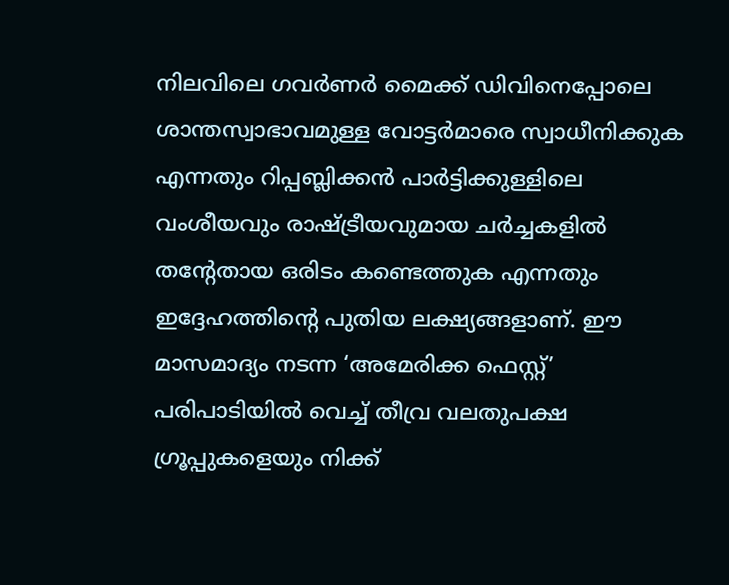നിലവിലെ ഗവർണർ മൈക്ക് ഡിവിനെപ്പോലെ ശാന്തസ്വാഭാവമുള്ള വോട്ടർമാരെ സ്വാധീനിക്കുക എന്നതും റിപ്പബ്ലിക്കൻ പാർട്ടിക്കുള്ളിലെ വംശീയവും രാഷ്ട്രീയവുമായ ചർച്ചകളിൽ തന്റേതായ ഒരിടം കണ്ടെത്തുക എന്നതും ഇദ്ദേഹത്തിന്റെ പുതിയ ലക്ഷ്യങ്ങളാണ്. ഈ മാസമാദ്യം നടന്ന ‘അമേരിക്ക ഫെസ്റ്റ്’ പരിപാടിയിൽ വെച്ച് തീവ്ര വലതുപക്ഷ ഗ്രൂപ്പുകളെയും നിക്ക്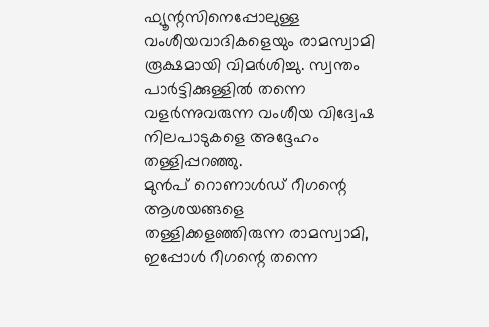ഫ്യൂന്റസിനെപ്പോലുള്ള വംശീയവാദികളെയും രാമസ്വാമി രൂക്ഷമായി വിമർശിച്ചു. സ്വന്തം പാർട്ടിക്കുള്ളിൽ തന്നെ വളർന്നുവരുന്ന വംശീയ വിദ്വേഷ നിലപാടുകളെ അദ്ദേഹം തള്ളിപ്പറഞ്ഞു.
മുൻപ് റൊണാൾഡ് റീഗന്റെ ആശയങ്ങളെ തള്ളിക്കളഞ്ഞിരുന്ന രാമസ്വാമി, ഇപ്പോൾ റീഗന്റെ തന്നെ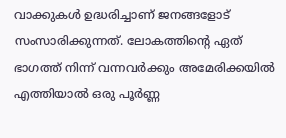വാക്കുകൾ ഉദ്ധരിച്ചാണ് ജനങ്ങളോട് സംസാരിക്കുന്നത്. ലോകത്തിന്റെ ഏത് ഭാഗത്ത് നിന്ന് വന്നവർക്കും അമേരിക്കയിൽ എത്തിയാൽ ഒരു പൂർണ്ണ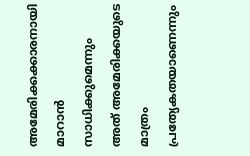അമേരിക്കക്കാരനായി മാറാൻ സാധിക്കുമെന്നും അത് അമേരിക്കയുടെ മാത്രം പ്രത്യേകതയാണെന്നും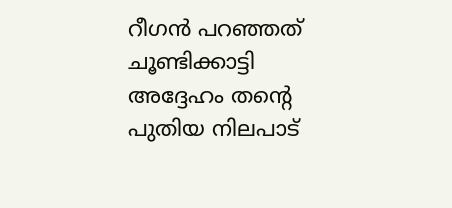റീഗൻ പറഞ്ഞത് ചൂണ്ടിക്കാട്ടി അദ്ദേഹം തന്റെ പുതിയ നിലപാട്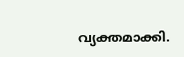വ്യക്തമാക്കി.